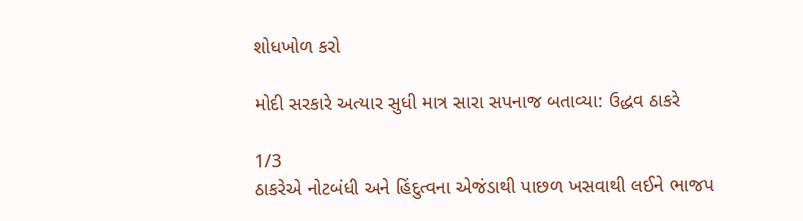શોધખોળ કરો

મોદી સરકારે અત્યાર સુધી માત્ર સારા સપનાજ બતાવ્યા: ઉદ્ધવ ઠાકરે

1/3
ઠાકરેએ નોટબંધી અને હિંદુત્વના એજંડાથી પાછળ ખસવાથી લઈને ભાજપ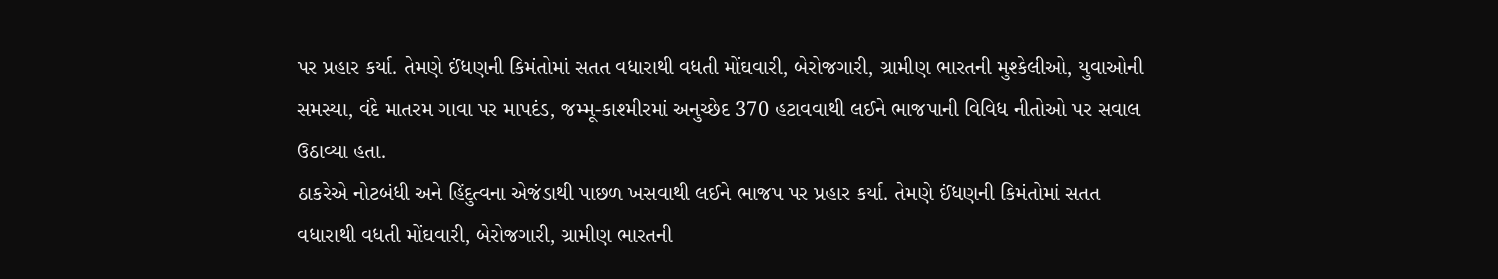પર પ્રહાર કર્યા. તેમણે ઈંધણની કિમંતોમાં સતત વધારાથી વધતી મોંઘવારી, બેરોજગારી, ગ્રામીણ ભારતની મુશ્કેલીઓ, યુવાઓની સમસ્યા, વંદે માતરમ ગાવા પર માપદંડ, જમ્મૂ-કાશ્મીરમાં અનુચ્છેદ 370 હટાવવાથી લઈને ભાજપાની વિવિધ નીતોઓ પર સવાલ ઉઠાવ્યા હતા.
ઠાકરેએ નોટબંધી અને હિંદુત્વના એજંડાથી પાછળ ખસવાથી લઈને ભાજપ પર પ્રહાર કર્યા. તેમણે ઈંધણની કિમંતોમાં સતત વધારાથી વધતી મોંઘવારી, બેરોજગારી, ગ્રામીણ ભારતની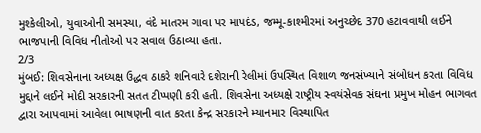મુશ્કેલીઓ, યુવાઓની સમસ્યા, વંદે માતરમ ગાવા પર માપદંડ, જમ્મૂ-કાશ્મીરમાં અનુચ્છેદ 370 હટાવવાથી લઈને ભાજપાની વિવિધ નીતોઓ પર સવાલ ઉઠાવ્યા હતા.
2/3
મુંબઈ: શિવસેનાના અધ્યક્ષ ઉદ્ધવ ઠાકરે શનિવારે દશેરાની રેલીમાં ઉપસ્થિત વિશાળ જનસંખ્યાને સંબોધન કરતા વિવિધ મુદ્દાને લઈને મોદી સરકારની સતત ટીપ્પણી કરી હતી. શિવસેના અધ્યક્ષે રાષ્ટ્રીય સ્વયંસેવક સંઘના પ્રમુખ મોહન ભાગવત દ્વારા આપવામાં આવેલા ભાષણની વાત કરતા કેન્દ્ર સરકારને મ્યાનમાર વિસ્થાપિત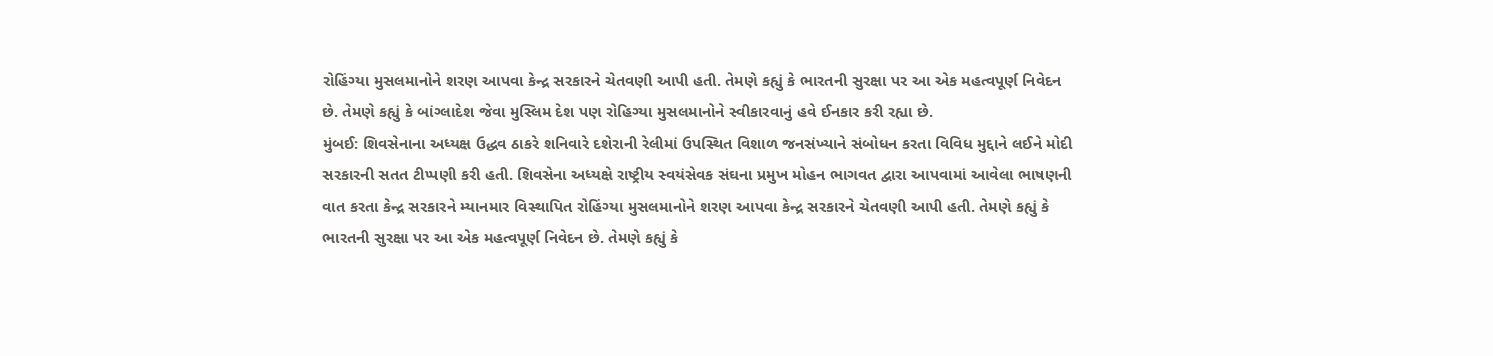રોહિંગ્યા મુસલમાનોને શરણ આપવા કેન્દ્ર સરકારને ચેતવણી આપી હતી. તેમણે કહ્યું કે ભારતની સુરક્ષા પર આ એક મહત્વપૂર્ણ નિવેદન છે. તેમણે કહ્યું કે બાંગ્લાદેશ જેવા મુસ્લિમ દેશ પણ રોહિગ્યા મુસલમાનોને સ્વીકારવાનું હવે ઈનકાર કરી રહ્યા છે.
મુંબઈ: શિવસેનાના અધ્યક્ષ ઉદ્ધવ ઠાકરે શનિવારે દશેરાની રેલીમાં ઉપસ્થિત વિશાળ જનસંખ્યાને સંબોધન કરતા વિવિધ મુદ્દાને લઈને મોદી સરકારની સતત ટીપ્પણી કરી હતી. શિવસેના અધ્યક્ષે રાષ્ટ્રીય સ્વયંસેવક સંઘના પ્રમુખ મોહન ભાગવત દ્વારા આપવામાં આવેલા ભાષણની વાત કરતા કેન્દ્ર સરકારને મ્યાનમાર વિસ્થાપિત રોહિંગ્યા મુસલમાનોને શરણ આપવા કેન્દ્ર સરકારને ચેતવણી આપી હતી. તેમણે કહ્યું કે ભારતની સુરક્ષા પર આ એક મહત્વપૂર્ણ નિવેદન છે. તેમણે કહ્યું કે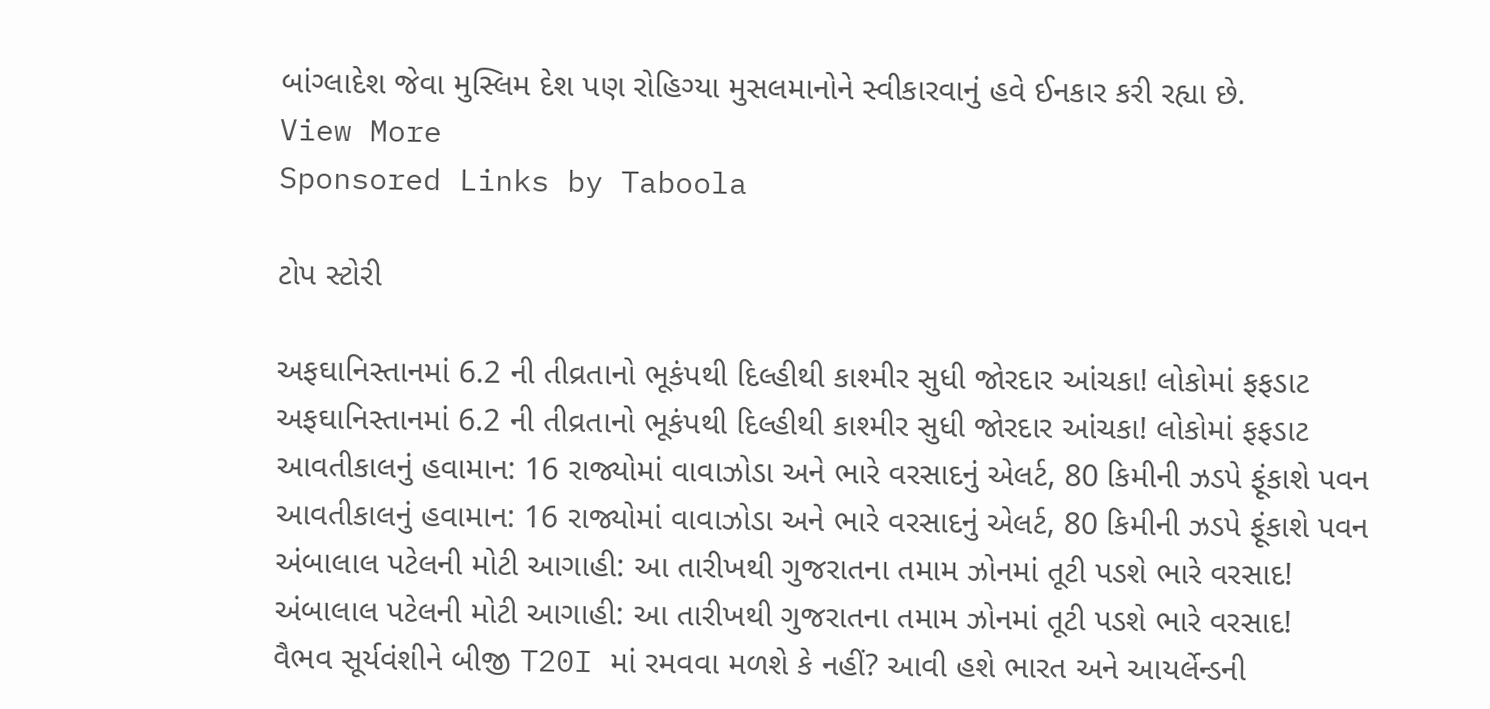બાંગ્લાદેશ જેવા મુસ્લિમ દેશ પણ રોહિગ્યા મુસલમાનોને સ્વીકારવાનું હવે ઈનકાર કરી રહ્યા છે.
View More
Sponsored Links by Taboola

ટોપ સ્ટોરી

અફઘાનિસ્તાનમાં 6.2 ની તીવ્રતાનો ભૂકંપથી દિલ્હીથી કાશ્મીર સુધી જોરદાર આંચકા! લોકોમાં ફફડાટ
અફઘાનિસ્તાનમાં 6.2 ની તીવ્રતાનો ભૂકંપથી દિલ્હીથી કાશ્મીર સુધી જોરદાર આંચકા! લોકોમાં ફફડાટ
આવતીકાલનું હવામાન: 16 રાજ્યોમાં વાવાઝોડા અને ભારે વરસાદનું એલર્ટ, 80 કિમીની ઝડપે ફૂંકાશે પવન
આવતીકાલનું હવામાન: 16 રાજ્યોમાં વાવાઝોડા અને ભારે વરસાદનું એલર્ટ, 80 કિમીની ઝડપે ફૂંકાશે પવન
અંબાલાલ પટેલની મોટી આગાહી: આ તારીખથી ગુજરાતના તમામ ઝોનમાં તૂટી પડશે ભારે વરસાદ!
અંબાલાલ પટેલની મોટી આગાહી: આ તારીખથી ગુજરાતના તમામ ઝોનમાં તૂટી પડશે ભારે વરસાદ!
વૈભવ સૂર્યવંશીને બીજી T20I માં રમવવા મળશે કે નહીં? આવી હશે ભારત અને આયર્લેન્ડની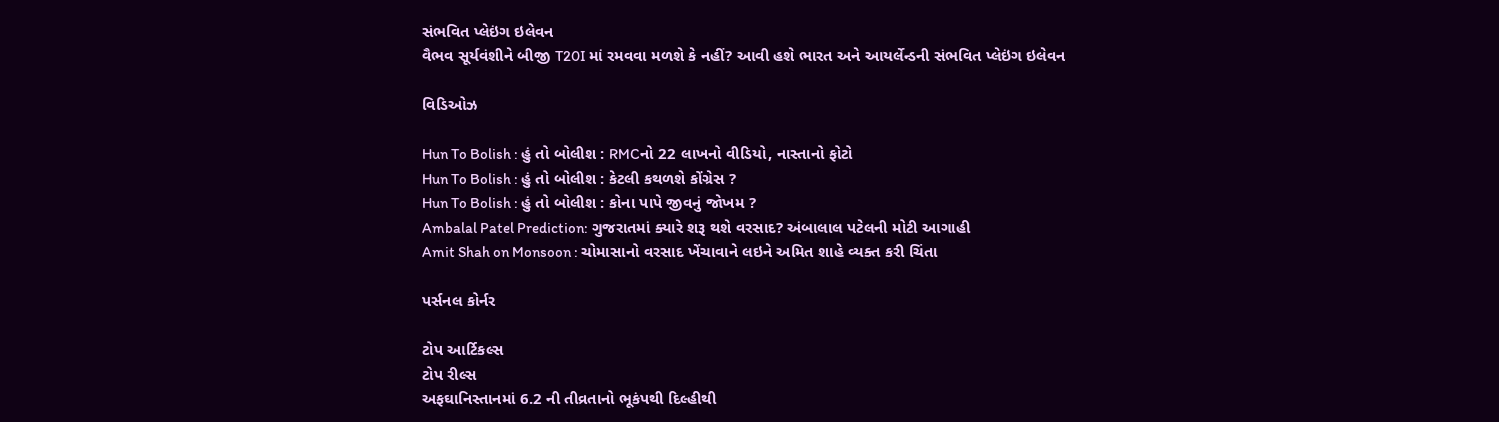સંભવિત પ્લેઇંગ ઇલેવન
વૈભવ સૂર્યવંશીને બીજી T20I માં રમવવા મળશે કે નહીં? આવી હશે ભારત અને આયર્લેન્ડની સંભવિત પ્લેઇંગ ઇલેવન

વિડિઓઝ

Hun To Bolish : હું તો બોલીશ : RMCનો 22 લાખનો વીડિયો, નાસ્તાનો ફોટો
Hun To Bolish : હું તો બોલીશ : કેટલી કથળશે કોંગ્રેસ ?
Hun To Bolish : હું તો બોલીશ : કોના પાપે જીવનું જોખમ ?
Ambalal Patel Prediction: ગુજરાતમાં ક્યારે શરૂ થશે વરસાદ? અંબાલાલ પટેલની મોટી આગાહી
Amit Shah on Monsoon : ચોમાસાનો વરસાદ ખેંચાવાને લઇને અમિત શાહે વ્યક્ત કરી ચિંતા

પર્સનલ કોર્નર

ટોપ આર્ટિકલ્સ
ટોપ રીલ્સ
અફઘાનિસ્તાનમાં 6.2 ની તીવ્રતાનો ભૂકંપથી દિલ્હીથી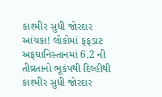કાશ્મીર સુધી જોરદાર આંચકા! લોકોમાં ફફડાટ
અફઘાનિસ્તાનમાં 6.2 ની તીવ્રતાનો ભૂકંપથી દિલ્હીથી કાશ્મીર સુધી જોરદાર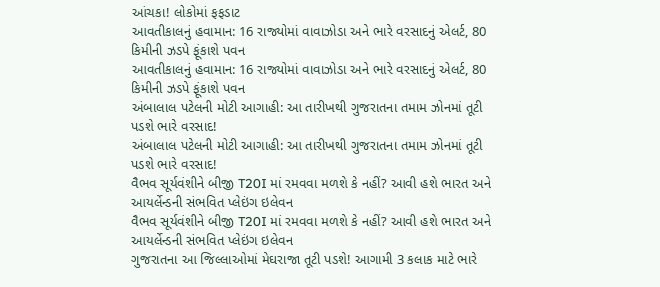આંચકા! લોકોમાં ફફડાટ
આવતીકાલનું હવામાન: 16 રાજ્યોમાં વાવાઝોડા અને ભારે વરસાદનું એલર્ટ, 80 કિમીની ઝડપે ફૂંકાશે પવન
આવતીકાલનું હવામાન: 16 રાજ્યોમાં વાવાઝોડા અને ભારે વરસાદનું એલર્ટ, 80 કિમીની ઝડપે ફૂંકાશે પવન
અંબાલાલ પટેલની મોટી આગાહી: આ તારીખથી ગુજરાતના તમામ ઝોનમાં તૂટી પડશે ભારે વરસાદ!
અંબાલાલ પટેલની મોટી આગાહી: આ તારીખથી ગુજરાતના તમામ ઝોનમાં તૂટી પડશે ભારે વરસાદ!
વૈભવ સૂર્યવંશીને બીજી T20I માં રમવવા મળશે કે નહીં? આવી હશે ભારત અને આયર્લેન્ડની સંભવિત પ્લેઇંગ ઇલેવન
વૈભવ સૂર્યવંશીને બીજી T20I માં રમવવા મળશે કે નહીં? આવી હશે ભારત અને આયર્લેન્ડની સંભવિત પ્લેઇંગ ઇલેવન
ગુજરાતના આ જિલ્લાઓમાં મેઘરાજા તૂટી પડશે! આગામી 3 કલાક માટે ભારે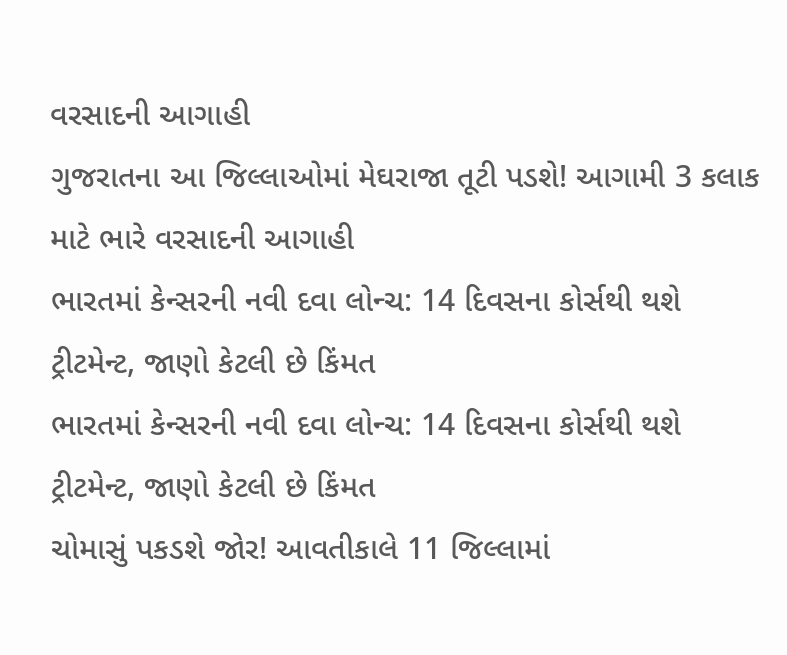વરસાદની આગાહી
ગુજરાતના આ જિલ્લાઓમાં મેઘરાજા તૂટી પડશે! આગામી 3 કલાક માટે ભારે વરસાદની આગાહી
ભારતમાં કેન્સરની નવી દવા લોન્ચ: 14 દિવસના કોર્સથી થશે ટ્રીટમેન્ટ, જાણો કેટલી છે કિંમત
ભારતમાં કેન્સરની નવી દવા લોન્ચ: 14 દિવસના કોર્સથી થશે ટ્રીટમેન્ટ, જાણો કેટલી છે કિંમત
ચોમાસું પકડશે જોર! આવતીકાલે 11 જિલ્લામાં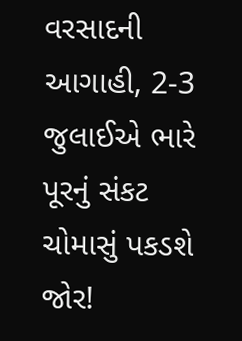વરસાદની આગાહી, 2-3 જુલાઈએ ભારે પૂરનું સંકટ
ચોમાસું પકડશે જોર!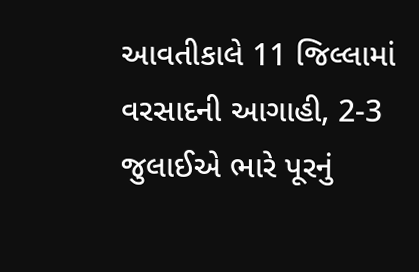આવતીકાલે 11 જિલ્લામાં વરસાદની આગાહી, 2-3 જુલાઈએ ભારે પૂરનું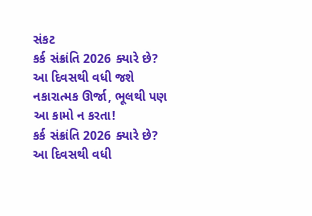સંકટ
કર્ક સંક્રાંતિ 2026 ક્યારે છે? આ દિવસથી વધી જશે નકારાત્મક ઊર્જા, ભૂલથી પણ આ કામો ન કરતા!
કર્ક સંક્રાંતિ 2026 ક્યારે છે? આ દિવસથી વધી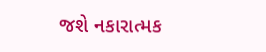જશે નકારાત્મક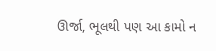ઊર્જા, ભૂલથી પણ આ કામો ન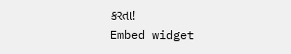કરતા!
Embed widget